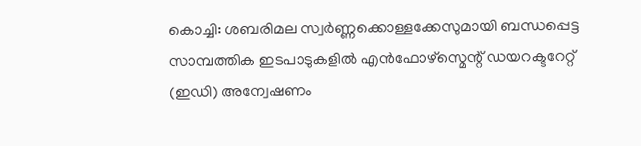കൊച്ചി: ശബരിമല സ്വർണ്ണക്കൊള്ളക്കേസുമായി ബന്ധപ്പെട്ട സാമ്പത്തിക ഇടപാടുകളിൽ എൻഫോഴ്സ്മെന്റ് ഡയറക്ടറേറ്റ് (ഇഡി) അന്വേഷണം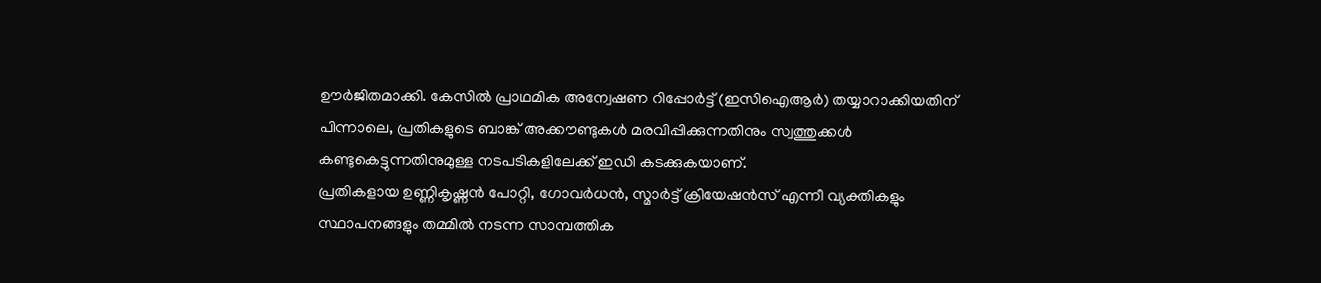ഊർജിതമാക്കി. കേസിൽ പ്രാഥമിക അന്വേഷണ റിപ്പോർട്ട് (ഇസിഐആർ) തയ്യാറാക്കിയതിന് പിന്നാലെ, പ്രതികളുടെ ബാങ്ക് അക്കൗണ്ടുകൾ മരവിപ്പിക്കുന്നതിനും സ്വത്തുക്കൾ കണ്ടുകെട്ടുന്നതിനുമുള്ള നടപടികളിലേക്ക് ഇഡി കടക്കുകയാണ്.
പ്രതികളായ ഉണ്ണികൃഷ്ണൻ പോറ്റി, ഗോവർധൻ, സ്മാർട്ട് ക്രിയേഷൻസ് എന്നീ വ്യക്തികളും സ്ഥാപനങ്ങളും തമ്മിൽ നടന്ന സാമ്പത്തിക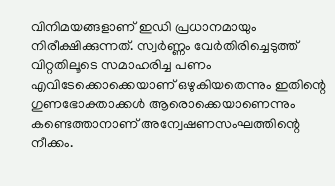വിനിമയങ്ങളാണ് ഇഡി പ്രധാനമായും നിരീക്ഷിക്കുന്നത്. സ്വർണ്ണം വേർതിരിച്ചെടുത്ത് വിറ്റതിലൂടെ സമാഹരിച്ച പണം എവിടേക്കൊക്കെയാണ് ഒഴുകിയതെന്നും ഇതിന്റെ ഗുണഭോക്താക്കൾ ആരൊക്കെയാണെന്നും കണ്ടെത്താനാണ് അന്വേഷണസംഘത്തിന്റെ നീക്കം.